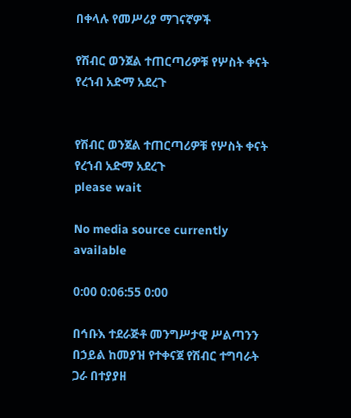በቀላሉ የመሥሪያ ማገናኛዎች

የሽብር ወንጀል ተጠርጣሪዎቹ የሦስት ቀናት የረኀብ አድማ አደረጉ


የሽብር ወንጀል ተጠርጣሪዎቹ የሦስት ቀናት የረኀብ አድማ አደረጉ
please wait

No media source currently available

0:00 0:06:55 0:00

በኅቡእ ተደራጅቶ መንግሥታዊ ሥልጣንን በኃይል ከመያዝ የተቀናጀ የሽብር ተግባራት ጋራ በተያያዘ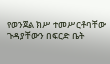የወንጀል ክሥ ተመሥርቶባቸው ጉዳያቸውን በፍርድ ቤት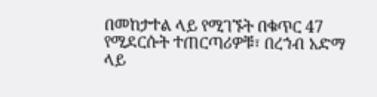በመከታተል ላይ የሚገኙት በቁጥር 47 የሚደርሱት ተጠርጣሪዎቹ፣ በረኀብ አድማ ላይ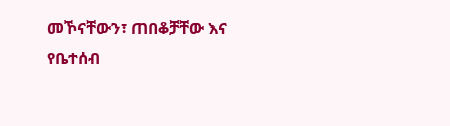መኾናቸውን፣ ጠበቆቻቸው እና የቤተሰብ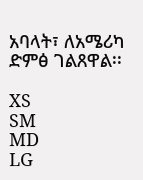አባላት፣ ለአሜሪካ ድምፅ ገልጸዋል፡፡

XS
SM
MD
LG